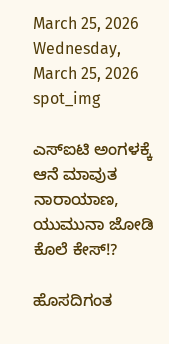March 25, 2026
Wednesday, March 25, 2026
spot_img

ಎಸ್‌ಐಟಿ ಅಂಗಳಕ್ಕೆ ಆನೆ ಮಾವುತ ನಾರಾಯಾಣ, ಯುಮುನಾ ಜೋಡಿ ಕೊಲೆ ಕೇಸ್!?

ಹೊಸದಿಗಂತ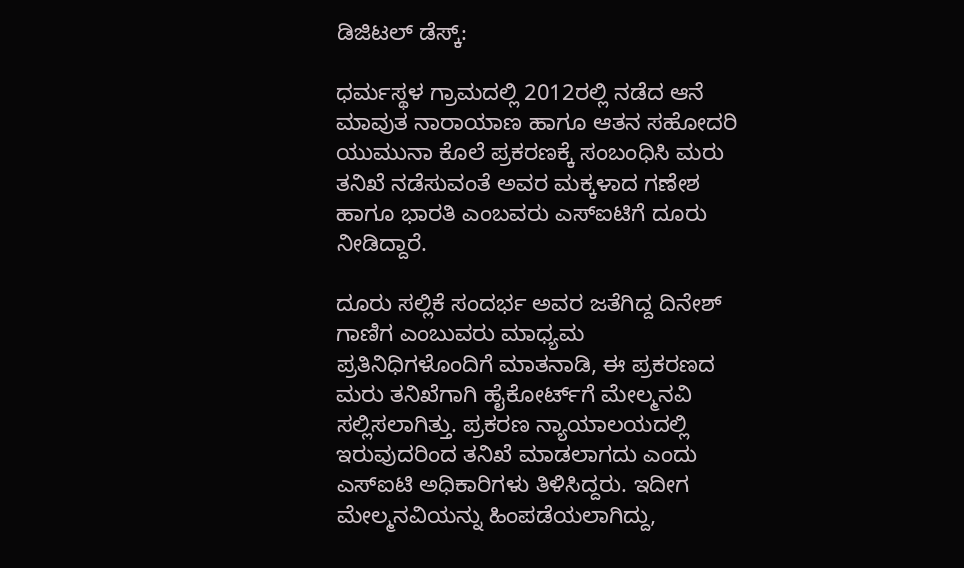ಡಿಜಿಟಲ್ ಡೆಸ್ಕ್:

ಧರ್ಮಸ್ಥಳ ಗ್ರಾಮದಲ್ಲಿ 2012ರಲ್ಲಿ ನಡೆದ ಆನೆ ಮಾವುತ ನಾರಾಯಾಣ ಹಾಗೂ ಆತನ ಸಹೋದರಿ ಯುಮುನಾ ಕೊಲೆ ಪ್ರಕರಣಕ್ಕೆ ಸಂಬಂಧಿಸಿ ಮರು ತನಿಖೆ ನಡೆಸುವಂತೆ ಅವರ ಮಕ್ಕಳಾದ ಗಣೇಶ ಹಾಗೂ ಭಾರತಿ ಎಂಬವರು ಎಸ್‌ಐಟಿಗೆ ದೂರು ನೀಡಿದ್ದಾರೆ.

ದೂರು ಸಲ್ಲಿಕೆ ಸಂದರ್ಭ ಅವರ ಜತೆಗಿದ್ದ ದಿನೇಶ್ ಗಾಣಿಗ ಎಂಬುವರು ಮಾಧ್ಯಮ ಪ್ರತಿನಿಧಿಗಳೊಂದಿಗೆ ಮಾತನಾಡಿ, ಈ ಪ್ರಕರಣದ ಮರು ತನಿಖೆಗಾಗಿ ಹೈಕೋರ್ಟ್‌ಗೆ ಮೇಲ್ಮನವಿ ಸಲ್ಲಿಸಲಾಗಿತ್ತು. ಪ್ರಕರಣ ನ್ಯಾಯಾಲಯದಲ್ಲಿ ಇರುವುದರಿಂದ ತನಿಖೆ ಮಾಡಲಾಗದು ಎಂದು ಎಸ್‌ಐಟಿ ಅಧಿಕಾರಿಗಳು ತಿಳಿಸಿದ್ದರು. ಇದೀಗ ಮೇಲ್ಮನವಿಯನ್ನು ಹಿಂಪಡೆಯಲಾಗಿದ್ದು,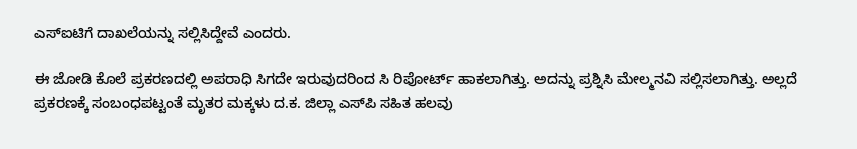ಎಸ್‌ಐಟಿಗೆ ದಾಖಲೆಯನ್ನು ಸಲ್ಲಿಸಿದ್ದೇವೆ ಎಂದರು.

ಈ ಜೋಡಿ ಕೊಲೆ ಪ್ರಕರಣದಲ್ಲಿ ಅಪರಾಧಿ ಸಿಗದೇ ಇರುವುದರಿಂದ ಸಿ ರಿಪೋರ್ಟ್ ಹಾಕಲಾಗಿತ್ತು. ಅದನ್ನು ಪ್ರಶ್ನಿಸಿ ಮೇಲ್ಮನವಿ ಸಲ್ಲಿಸಲಾಗಿತ್ತು. ಅಲ್ಲದೆ ಪ್ರಕರಣಕ್ಕೆ ಸಂಬಂಧಪಟ್ಟಂತೆ ಮೃತರ ಮಕ್ಕಳು ದ.ಕ. ಜಿಲ್ಲಾ ಎಸ್‌ಪಿ ಸಹಿತ ಹಲವು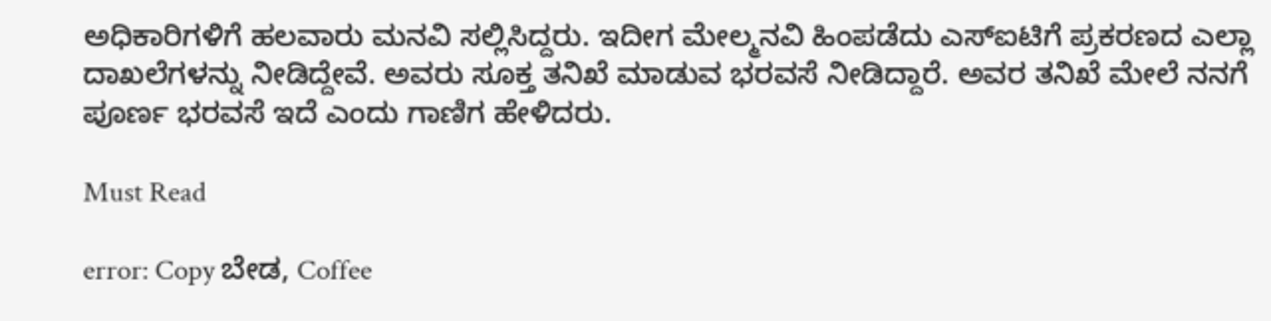ಅಧಿಕಾರಿಗಳಿಗೆ ಹಲವಾರು ಮನವಿ ಸಲ್ಲಿಸಿದ್ದರು. ಇದೀಗ ಮೇಲ್ಮನವಿ ಹಿಂಪಡೆದು ಎಸ್‌ಐಟಿಗೆ ಪ್ರಕರಣದ ಎಲ್ಲಾ ದಾಖಲೆಗಳನ್ನು ನೀಡಿದ್ದೇವೆ. ಅವರು ಸೂಕ್ತ ತನಿಖೆ ಮಾಡುವ ಭರವಸೆ ನೀಡಿದ್ದಾರೆ. ಅವರ ತನಿಖೆ ಮೇಲೆ ನನಗೆ ಪೂರ್ಣ ಭರವಸೆ ಇದೆ ಎಂದು ಗಾಣಿಗ ಹೇಳಿದರು.

Must Read

error: Copy ಬೇಡ, Coffee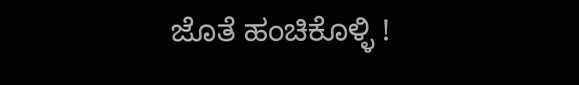ಜೊತೆ ಹಂಚಿಕೊಳ್ಳಿ !